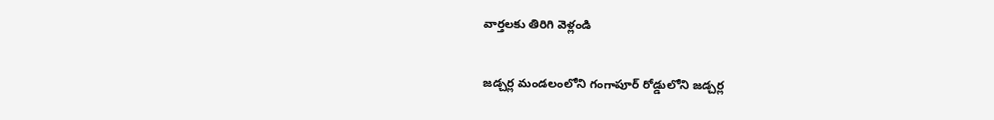వార్తలకు తిరిగి వెళ్లండి

జడ్చర్ల మండలంలోని గంగాపూర్ రోడ్డులోని జడ్చర్ల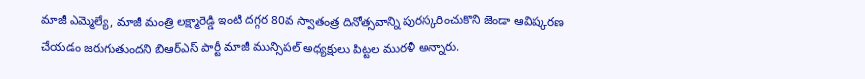మాజీ ఎమ్మెల్యే, మాజీ మంత్రి లక్ష్మారెడ్డి ఇంటి దగ్గర 80వ స్వాతంత్ర దినోత్సవాన్ని పురస్కరించుకొని జెండా ఆవిష్కరణ చేయడం జరుగుతుందని బిఆర్ఎస్ పార్టీ మాజీ మున్సిపల్ అధ్యక్షులు పిట్టల మురళీ అన్నారు.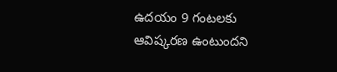ఉదయం 9 గంటలకు ఆవిష్కరణ ఉంటుందని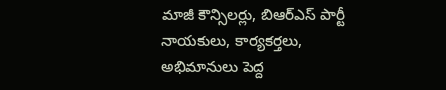మాజీ కౌన్సిలర్లు, బిఆర్ఎస్ పార్టీ నాయకులు, కార్యకర్తలు, అభిమానులు పెద్ద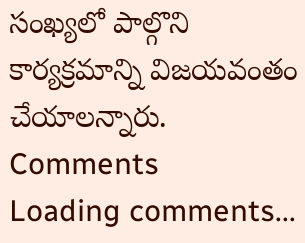సంఖ్యలో పాల్గొని కార్యక్రమాన్ని విజయవంతం చేయాలన్నారు.
Comments
Loading comments...